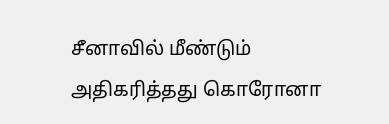சீனாவில் மீண்டும் அதிகரித்தது கொரோனா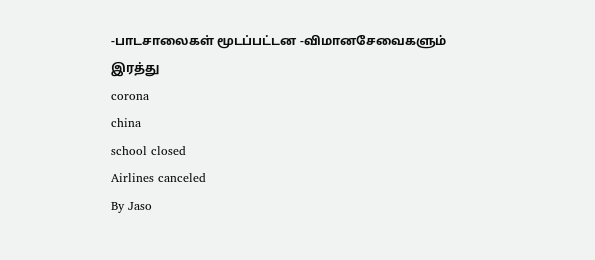-பாடசாலைகள் மூடப்பட்டன -விமானசேவைகளும் இரத்து
corona
china
school closed
Airlines canceled
By Jaso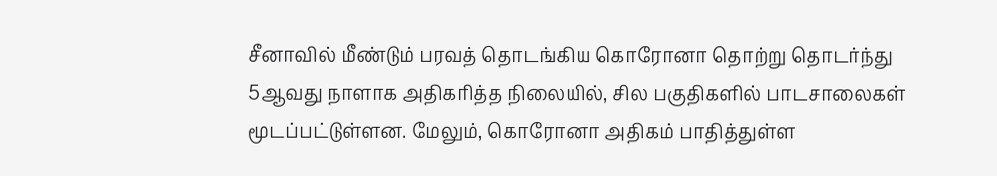சீனாவில் மீண்டும் பரவத் தொடங்கிய கொரோனா தொற்று தொடர்ந்து 5ஆவது நாளாக அதிகரித்த நிலையில், சில பகுதிகளில் பாடசாலைகள் மூடப்பட்டுள்ளன. மேலும், கொரோனா அதிகம் பாதித்துள்ள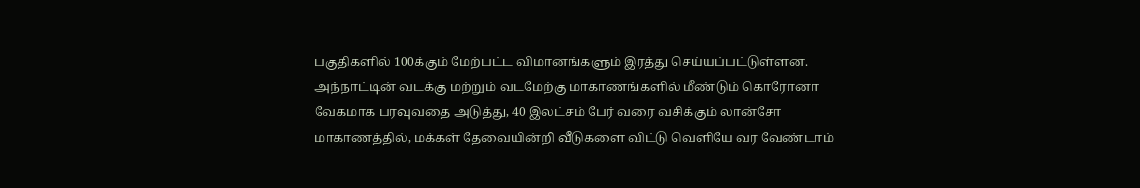பகுதிகளில் 100க்கும் மேற்பட்ட விமானங்களும் இரத்து செய்யப்பட்டுள்ளன.
அந்நாட்டின் வடக்கு மற்றும் வடமேற்கு மாகாணங்களில் மீண்டும் கொரோனா வேகமாக பரவுவதை அடுத்து, 40 இலட்சம் பேர் வரை வசிக்கும் லான்சோ மாகாணத்தில், மக்கள் தேவையின்றி வீடுகளை விட்டு வெளியே வர வேண்டாம்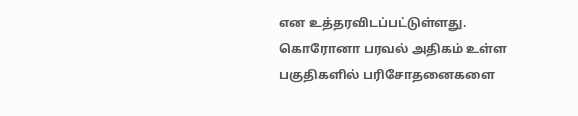என உத்தரவிடப்பட்டுள்ளது.
கொரோனா பரவல் அதிகம் உள்ள பகுதிகளில் பரிசோதனைகளை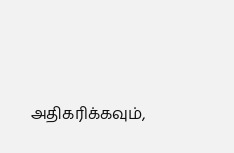அதிகரிக்கவும்,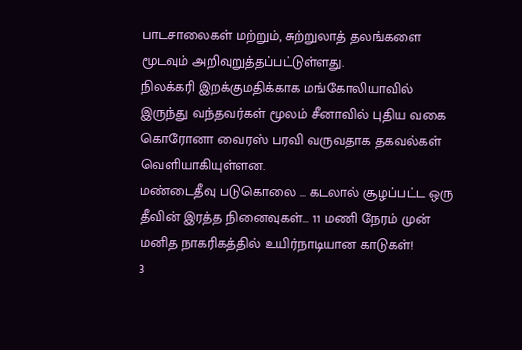பாடசாலைகள் மற்றும், சுற்றுலாத் தலங்களை மூடவும் அறிவுறுத்தப்பட்டுள்ளது.
நிலக்கரி இறக்குமதிக்காக மங்கோலியாவில் இருந்து வந்தவர்கள் மூலம் சீனாவில் புதிய வகை கொரோனா வைரஸ் பரவி வருவதாக தகவல்கள் வெளியாகியுள்ளன.
மண்டைதீவு படுகொலை … கடலால் சூழப்பட்ட ஒரு தீவின் இரத்த நினைவுகள்... 11 மணி நேரம் முன்
மனித நாகரிகத்தில் உயிர்நாடியான காடுகள்!
3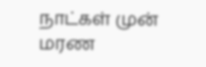நாட்கள் முன்
மரண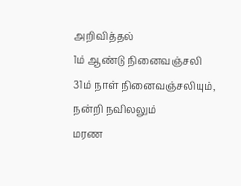அறிவித்தல்
1ம் ஆண்டு நினைவஞ்சலி
31ம் நாள் நினைவஞ்சலியும், நன்றி நவிலலும்
மரண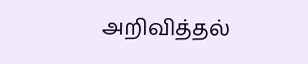அறிவித்தல்